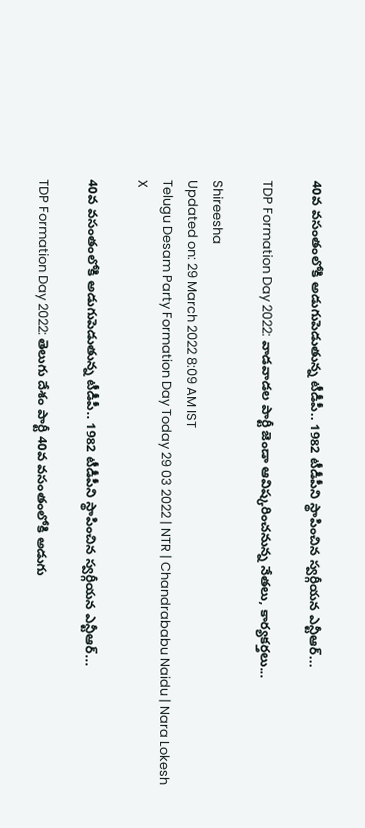40వ వసంతంలోకి అడుగుపెడుతున్న టీడీపీ.. 1982 టీడీపీని స్థాపించిన స్వర్గీయన ఎన్టీఆర్...

TDP Formation Day 2022: వాడవాడల పార్టీ జెండా ఆవిష్కరించనున్న నేతలు, కార్యకర్తలు...

Shireesha
Updated on: 29 March 2022 8:09 AM IST
Telugu Desam Party Formation Day Today 29 03 2022 | NTR | Chandrababu Naidu | Nara Lokesh
X

40వ వసంతంలోకి అడుగుపెడుతున్న టీడీపీ.. 1982 టీడీపీని స్థాపించిన స్వర్గీయన ఎన్టీఆర్...

TDP Formation Day 2022: తెలుగు దేశం పార్టీ 40వ వసంతంలోకి అడుగు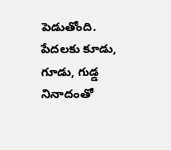పెడుతోంది. పేదలకు కూడు, గూడు, గుడ్డ నినాదంతో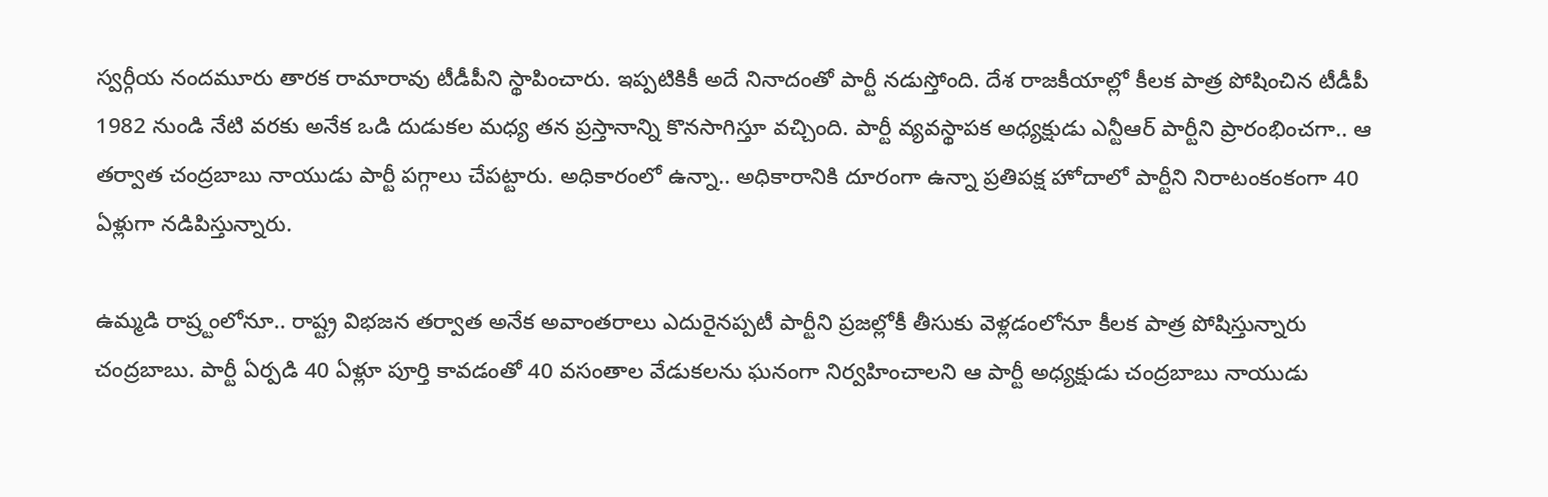స్వర్గీయ నందమూరు తారక రామారావు టీడీపీని స్థాపించారు. ఇప్పటికికీ అదే నినాదంతో పార్టీ నడుస్తోంది. దేశ రాజకీయాల్లో కీలక పాత్ర పోషించిన టీడీపీ 1982 నుండి నేటి వరకు అనేక ఒడి దుడుకల మధ్య తన ప్రస్తానాన్ని కొనసాగిస్తూ వచ్చింది. పార్టీ వ్యవస్థాపక అధ్యక్షుడు ఎన్టీఆర్ పార్టీని ప్రారంభించగా.. ఆ తర్వాత చంద్రబాబు నాయుడు పార్టీ పగ్గాలు చేపట్టారు. అధికారంలో ఉన్నా.. అధికారానికి దూరంగా ఉన్నా ప్రతిపక్ష హోదాలో పార్టీని నిరాటంకంకంగా 40 ఏళ్లుగా నడిపిస్తున్నారు.

ఉమ్మడి రాష్ర్టంలోనూ.. రాష్ట్ర విభజన తర్వాత అనేక అవాంతరాలు ఎదురైనప్పటీ పార్టీని ప్రజల్లోకీ తీసుకు వెళ్లడంలోనూ కీలక పాత్ర పోషిస్తున్నారు చంద్రబాబు. పార్టీ ఏర్పడి 40 ఏళ్లూ పూర్తి కావడంతో 40 వసంతాల వేడుకలను ఘనంగా నిర్వహించాలని ఆ పార్టీ అధ్యక్షుడు చంద్రబాబు నాయుడు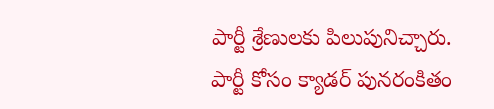పార్టీ శ్రేణులకు పిలుపునిచ్చారు. పార్టీ కోసం క్యాడర్ పునరంకితం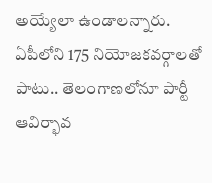అయ్యేలా ఉండాలన్నారు. ఏపీలోని 175 నియోజకవర్గాలతో పాటు.. తెలంగాణలోనూ పార్టీ ఆవిర్భావ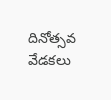దినోత్సవ వేడకలు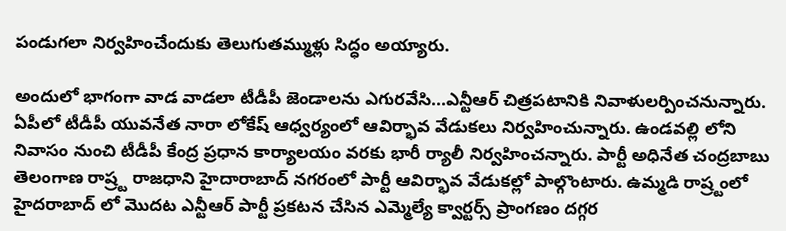పండుగలా నిర్వహించేందుకు తెలుగుతమ్ముళ్లు సిద్ధం అయ్యారు.

అందులో భాగంగా వాడ వాడలా టీడీపీ జెండాలను ఎగురవేసి...ఎన్టీఆర్ చిత్రపటానికి నివాళులర్పించనున్నారు. ఏపీలో టీడీపీ యువనేత నారా లోకేష్ ఆధ్వర్యంలో ఆవిర్భావ వేడుకలు నిర్వహించున్నారు. ఉండవల్లి లోని నివాసం నుంచి టీడీపీ కేంద్ర ప్రధాన కార్యాలయం వరకు భారీ ర్యాలీ నిర్వహించన్నారు. పార్టీ అధినేత చంద్రబాబు తెలంగాణ రాష్ర్ట రాజధాని హైదారాబాద్ నగరంలో పార్టీ ఆవిర్భావ వేడుకల్లో పాల్గొంటారు. ఉమ్మడి రాష్ర్టంలో హైదరాబాద్ లో మొదట ఎన్టీఆర్ పార్టీ ప్రకటన చేసిన ఎమ్మెల్యే క్వార్టర్స్ ప్రాంగణం దగ్గర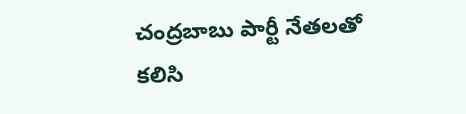చంద్రబాబు పార్టీ నేతలతో కలిసి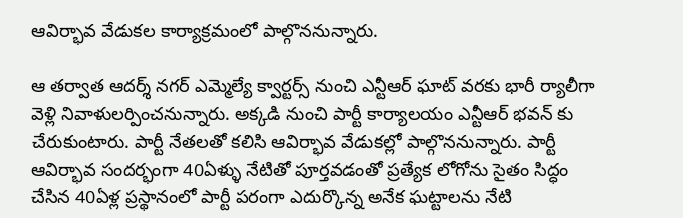ఆవిర్భావ వేడుకల కార్యాక్రమంలో పాల్గొననున్నారు.

ఆ తర్వాత ఆదర్శ్ నగర్ ఎమ్మెల్యే క్వార్టర్స్ నుంచి ఎన్టీఆర్ ఘాట్ వరకు భారీ ర్యాలీగా వెళ్లి నివాళులర్పించనున్నారు. అక్కడి నుంచి పార్టీ కార్యాలయం ఎన్టీఆర్ భవన్ కు చేరుకుంటారు. పార్టీ నేతలతో కలిసి ఆవిర్భావ వేడుకల్లో పాల్గొననున్నారు. పార్టీ ఆవిర్భావ సందర్భంగా 40ఏళ్ళు నేటితో పూర్తవడంతో ప్రత్యేక లోగోను సైతం సిద్ధం చేసిన 40ఏళ్ల ప్రస్థానంలో పార్టీ పరంగా ఎదుర్కొన్న అనేక ఘట్టాలను నేటి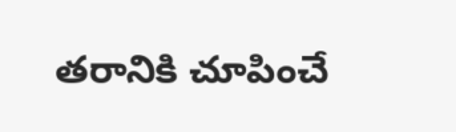తరానికి చూపించే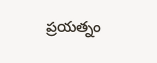ప్రయత్నం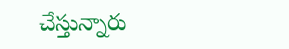చేస్తున్నారు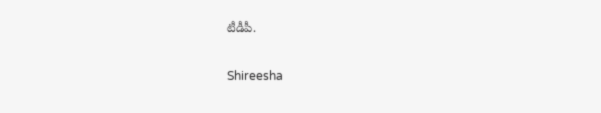టీడీపీ.

Shireesha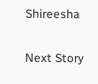Shireesha

Next Story